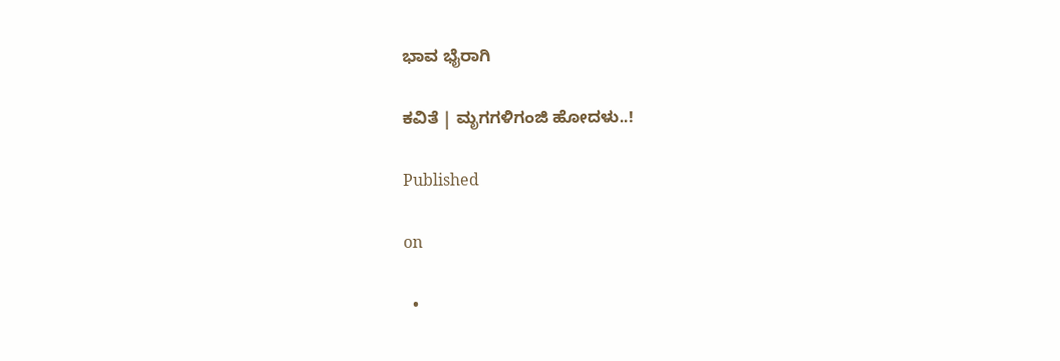ಭಾವ ಭೈರಾಗಿ

ಕವಿತೆ | ಮೃಗಗಳಿಗಂಜಿ ಹೋದಳು..!

Published

on

  •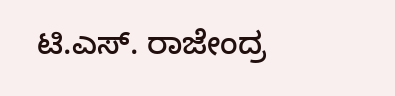ಟಿ.ಎಸ್. ರಾಜೇಂದ್ರ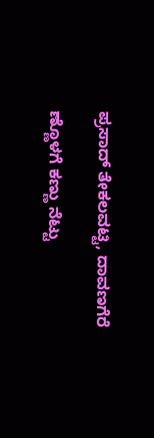ಪ್ರಸಾದ್ ತೇಕಲವಟ್ಟಿ, ದಾವಣಗೆರೆ

ಣ್ಣೊಳಗೆ ಕಣ್ಣು ನೆಟ್ಟು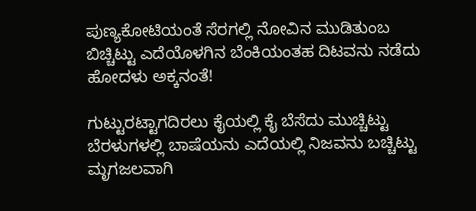ಪುಣ್ಯಕೋಟಿಯಂತೆ ಸೆರಗಲ್ಲಿ ನೋವಿನ ಮುಡಿತುಂಬ ಬಿಚ್ಚಿಟ್ಟು ಎದೆಯೊಳಗಿನ ಬೆಂಕಿಯಂತಹ ದಿಟವನು ನಡೆದು ಹೋದಳು ಅಕ್ಕನಂತೆ!

ಗುಟ್ಟುರಟ್ಟಾಗದಿರಲು ಕೈಯಲ್ಲಿ ಕೈ ಬೆಸೆದು ಮುಚ್ಚಿಟ್ಟು ಬೆರಳುಗಳಲ್ಲಿ ಬಾಷೆಯನು ಎದೆಯಲ್ಲಿ ನಿಜವನು ಬಚ್ಚಿಟ್ಟು ಮೃಗಜಲವಾಗಿ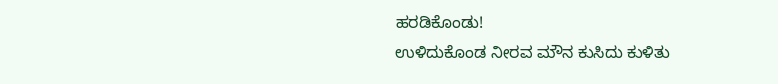ಹರಡಿಕೊಂಡು!
ಉಳಿದುಕೊಂಡ ನೀರವ ಮೌನ ಕುಸಿದು ಕುಳಿತು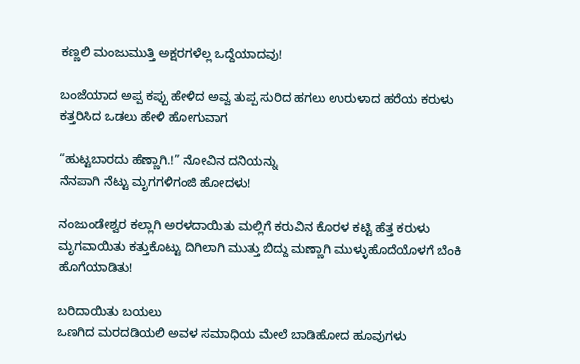ಕಣ್ಣಲಿ ಮಂಜುಮುತ್ತಿ ಅಕ್ಷರಗಳೆಲ್ಲ ಒದ್ದೆಯಾದವು!

ಬಂಜೆಯಾದ ಅಪ್ಪ ಕಪ್ಪು ಹೇಳಿದ ಅವ್ವ ತುಪ್ಪ ಸುರಿದ ಹಗಲು ಉರುಳಾದ ಹರೆಯ ಕರುಳು ಕತ್ತರಿಸಿದ ಒಡಲು ಹೇಳಿ ಹೋಗುವಾಗ

“ಹುಟ್ಟಬಾರದು ಹೆಣ್ಣಾಗಿ.!” ನೋವಿನ ದನಿಯನ್ನು
ನೆನಪಾಗಿ ನೆಟ್ಟು ಮೃಗಗಳಿಗಂಜಿ ಹೋದಳು!

ನಂಜುಂಡೇಶ್ವರ ಕಲ್ಲಾಗಿ ಅರಳದಾಯಿತು ಮಲ್ಲಿಗೆ ಕರುವಿನ ಕೊರಳ ಕಟ್ಟಿ ಹೆತ್ತ ಕರುಳು ಮೃಗವಾಯಿತು ಕತ್ತುಕೊಟ್ಟು ದಿಗಿಲಾಗಿ ಮುತ್ತು ಬಿದ್ದು ಮಣ್ಣಾಗಿ ಮುಳ್ಳುಹೊದೆಯೊಳಗೆ ಬೆಂಕಿ ಹೊಗೆಯಾಡಿತು!

ಬರಿದಾಯಿತು ಬಯಲು
ಒಣಗಿದ ಮರದಡಿಯಲಿ ಅವಳ ಸಮಾಧಿಯ ಮೇಲೆ ಬಾಡಿಹೋದ ಹೂವುಗಳು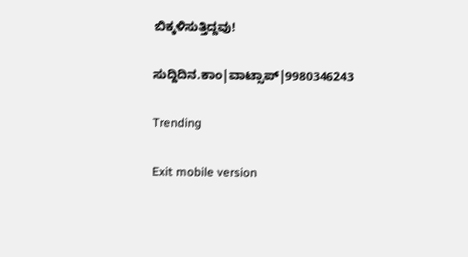ಬಿಕ್ಕಳಿಸುತ್ತಿದ್ದವು!

ಸುದ್ದಿದಿನ.ಕಾಂ|ವಾಟ್ಸಾಪ್|9980346243

Trending

Exit mobile version